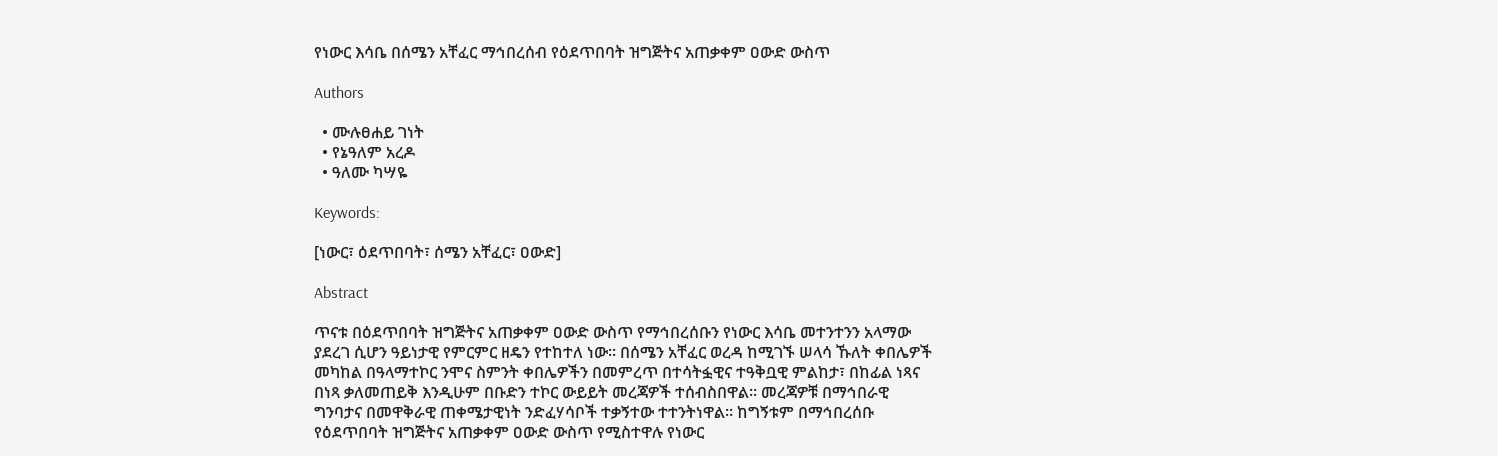የነውር እሳቤ በሰሜን አቸፈር ማኅበረሰብ የዕደጥበባት ዝግጅትና አጠቃቀም ዐውድ ውስጥ

Authors

  • ሙሉፀሐይ ገነት
  • የኔዓለም አረዶ
  • ዓለሙ ካሣዬ

Keywords:

[ነውር፣ ዕደጥበባት፣ ሰሜን አቸፈር፣ ዐውድ]

Abstract

ጥናቱ በዕደጥበባት ዝግጅትና አጠቃቀም ዐውድ ውስጥ የማኅበረሰቡን የነውር እሳቤ መተንተንን አላማው ያደረገ ሲሆን ዓይነታዊ የምርምር ዘዴን የተከተለ ነው። በሰሜን አቸፈር ወረዳ ከሚገኙ ሠላሳ ኹለት ቀበሌዎች መካከል በዓላማተኮር ንሞና ስምንት ቀበሌዎችን በመምረጥ በተሳትፏዊና ተዓቅቧዊ ምልከታ፣ በከፊል ነጻና በነጻ ቃለመጠይቅ እንዲሁም በቡድን ተኮር ውይይት መረጃዎች ተሰብስበዋል። መረጃዎቹ በማኅበራዊ ግንባታና በመዋቅራዊ ጠቀሜታዊነት ንድፈሃሳቦች ተቃኝተው ተተንትነዋል። ከግኝቱም በማኅበረሰቡ የዕደጥበባት ዝግጅትና አጠቃቀም ዐውድ ውስጥ የሚስተዋሉ የነውር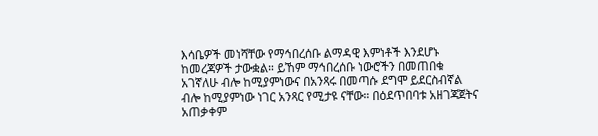እሳቤዎች መነሻቸው የማኅበረሰቡ ልማዳዊ እምነቶች እንደሆኑ ከመረጃዎች ታውቋል። ይኸም ማኅበረሰቡ ነውሮችን በመጠበቁ አገኛለሁ ብሎ ከሚያምነውና በአንጻሩ በመጣሱ ደግሞ ይደርስብኛል ብሎ ከሚያምነው ነገር አንጻር የሚታዩ ናቸው። በዕደጥበባቱ አዘገጃጀትና አጠቃቀም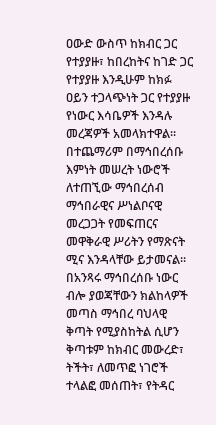ዐውድ ውስጥ ከክብር ጋር የተያያዙ፣ ከበረከትና ከገድ ጋር የተያያዙ እንዲሁም ከክፉ ዐይን ተጋላጭነት ጋር የተያያዙ የነውር እሳቤዎች እንዳሉ መረጃዎች አመላክተዋል። በተጨማሪም በማኅበረሰቡ እምነት መሠረት ነውሮች ለተጠኚው ማኅበረሰብ ማኅበራዊና ሥነልቦናዊ መረጋጋት የመፍጠርና መዋቅራዊ ሥሪትን የማጽናት ሚና እንዳላቸው ይታመናል። በአንጻሩ ማኅበረሰቡ ነውር ብሎ ያወጃቸውን ክልከላዎች መጣስ ማኅበረ ባህላዊ ቅጣት የሚያስከትል ሲሆን ቅጣቱም ከክብር መውረድ፣ ትችት፣ ለመጥፎ ነገሮች ተላልፎ መሰጠት፣ የትዳር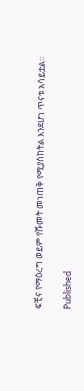ፍቺና የማዕረግ ወይም የሹመት መነጠቅ የሚያስከትል እንደሆነ ጥናቱ አሳይቷል።

Published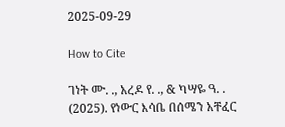2025-09-29

How to Cite

ገነት ሙ. ., አረዶ የ. ., & ካሣዬ ዓ. . (2025). የነውር እሳቤ በሰሜን አቸፈር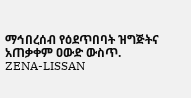ማኅበረሰብ የዕደጥበባት ዝግጅትና አጠቃቀም ዐውድ ውስጥ. ZENA-LISSAN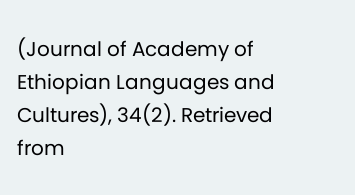(Journal of Academy of Ethiopian Languages and Cultures), 34(2). Retrieved from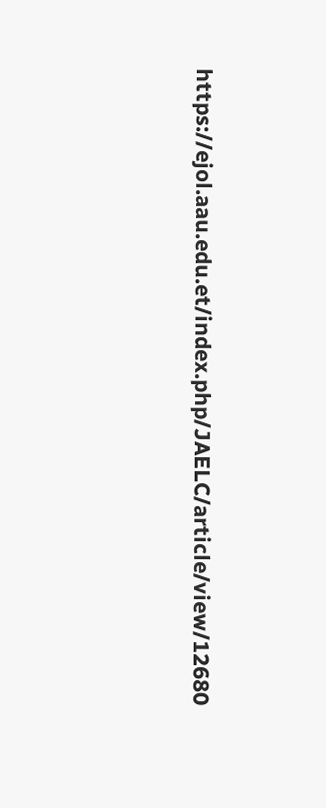https://ejol.aau.edu.et/index.php/JAELC/article/view/12680